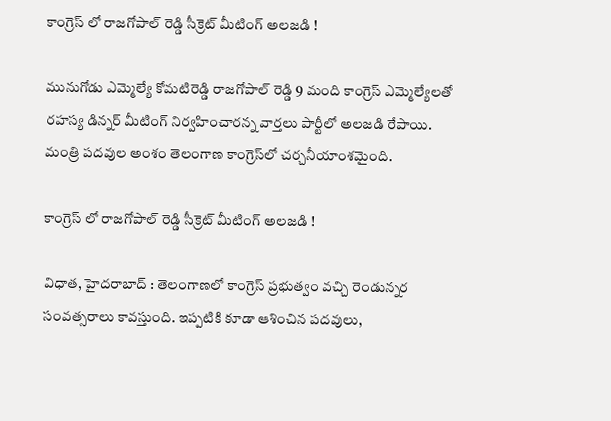కాంగ్రెస్ లో రాజగోపాల్ రెడ్డి సీక్రెట్ మీటింగ్ అలజడి !

మునుగోడు ఎమ్మెల్యే కోమటిరెడ్డి రాజగోపాల్ రెడ్డి 9 మంది కాంగ్రెస్ ఎమ్మెల్యేలతో రహస్య డిన్నర్ మీటింగ్ నిర్వహించారన్న వార్తలు పార్టీలో అలజడి రేపాయి. మంత్రి పదవుల అంశం తెలంగాణ కాంగ్రెస్‌లో చర్చనీయాంశమైంది.

కాంగ్రెస్ లో రాజగోపాల్ రెడ్డి సీక్రెట్ మీటింగ్ అలజడి !

విధాత, హైదరాబాద్ : తెలంగాణలో కాంగ్రెస్ ప్రభుత్వం వచ్చి రెండున్నర సంవత్సరాలు కావస్తుంది. ఇప్పటికి కూడా ఆశించిన పదవులు,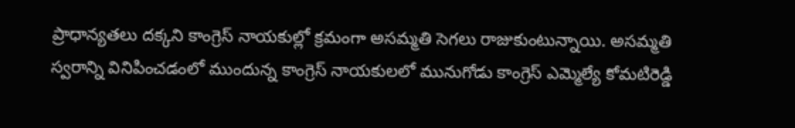ప్రాధాన్యతలు దక్కని కాంగ్రెస్ నాయకుల్లో క్రమంగా అసమ్మతి సెగలు రాజుకుంటున్నాయి. అసమ్మతి స్వరాన్ని వినిపించడంలో ముందున్న కాంగ్రెస్ నాయకులలో మునుగోడు కాంగ్రెస్ ఎమ్మెల్యే కోమటిరెడ్డి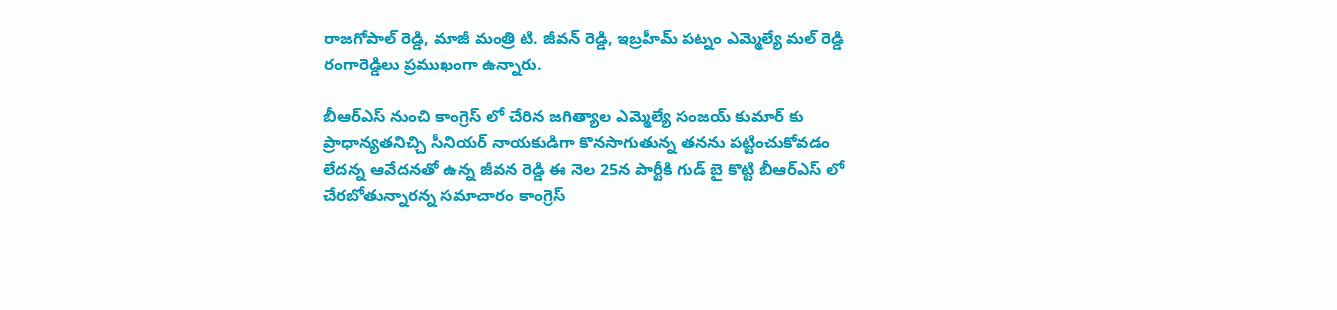రాజగోపాల్ రెడ్డి, మాజీ మంత్రి టి. జీవన్ రెడ్డి, ఇబ్రహీమ్ పట్నం ఎమ్మెల్యే మల్ రెడ్డి రంగారెడ్డిలు ప్రముఖంగా ఉన్నారు.

బీఆర్ఎస్ నుంచి కాంగ్రెస్ లో చేరిన జగిత్యాల ఎమ్మెల్యే సంజయ్ కుమార్ కు ప్రాధాన్యతనిచ్చి సీనియర్ నాయకుడిగా కొనసాగుతున్న తనను పట్టించుకోవడం లేదన్న ఆవేదనతో ఉన్న జీవన రెడ్డి ఈ నెల 25న పార్టీకి గుడ్ బై కొట్టి బీఆర్ఎస్ లో చేరబోతున్నారన్న సమాచారం కాంగ్రెస్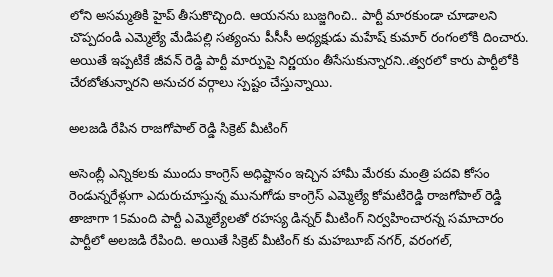లోని అసమ్మతికి హైప్ తీసుకొచ్చింది. ఆయనను బుజ్జగించి.. పార్టీ మారకుండా చూడాలని చొప్పదండి ఎమ్మెల్యే మేడిపల్లి సత్యంను పీసీసీ అధ్యక్షుడు మహేష్ కుమార్ రంగంలోకి దించారు. అయితే ఇప్పటికే జీవన్ రెడ్డి పార్టీ మార్పుపై నిర్ణయం తీసేసుకున్నారని..త్వరలో కారు పార్టీలోకి చేరబోతున్నారని అనుచర వర్గాలు స్పష్టం చేస్తున్నాయి.

అలజడి రేపిన రాజగోపాల్ రెడ్డి సిక్రెట్ మీటింగ్

అసెంబ్లీ ఎన్నికలకు ముందు కాంగ్రెస్ అధిష్టానం ఇచ్చిన హామీ మేరకు మంత్రి పదవి కోసం రెండున్నరేళ్లుగా ఎదురుచూస్తున్న మునుగోడు కాంగ్రెస్ ఎమ్మెల్యే కోమటిరెడ్డి రాజగోపాల్ రెడ్డి తాజాగా 15మంది పార్టీ ఎమ్మెల్యేలతో రహస్య డిన్నర్ మీటింగ్ నిర్వహించారన్న సమాచారం పార్టీలో అలజడి రేపింది. అయితే సిక్రెట్ మీటింగ్ కు మహబూబ్ నగర్, వరంగల్,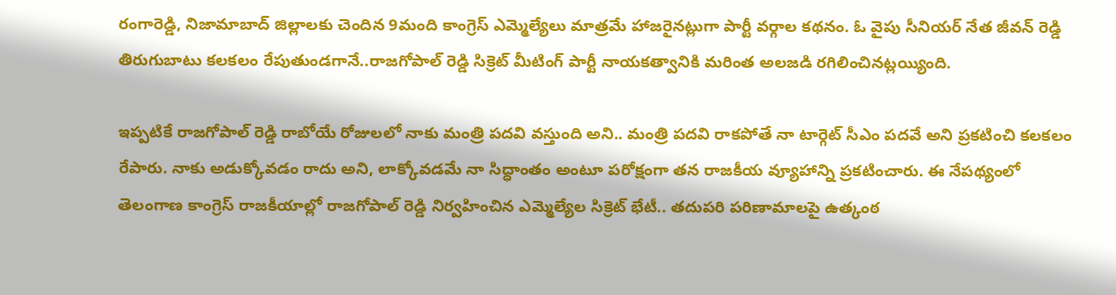రంగారెడ్డి, నిజామాబాద్ జిల్లాలకు చెందిన 9మంది కాంగ్రెస్ ఎమ్మెల్యేలు మాత్రమే హాజరైనట్లుగా పార్టీ వర్గాల కథనం. ఓ వైపు సీనియర్ నేత జీవన్ రెడ్డి తిరుగుబాటు కలకలం రేపుతుండగానే..రాజగోపాల్ రెడ్డి సిక్రెట్ మీటింగ్ పార్టీ నాయకత్వానికి మరింత అలజడి రగిలించినట్లయ్యింది.

ఇప్పటికే రాజగోపాల్ రెడ్డి రాబోయే రోజులలో నాకు మంత్రి పదవి వస్తుంది అని.. మంత్రి పదవి రాకపోతే నా టార్గెట్ సీఎం పదవే అని ప్రకటించి కలకలం రేపారు. నాకు అడుక్కోవడం రాదు అని, లాక్కోవడమే నా సిద్ధాంతం అంటూ పరోక్షంగా తన రాజకీయ వ్యూహాన్ని ప్రకటించారు. ఈ నేపథ్యంలో తెలంగాణ కాంగ్రెస్ రాజకీయాల్లో రాజగోపాల్ రెడ్డి నిర్వహించిన ఎమ్మెల్యేల సిక్రెట్ భేటీ.. తదుపరి పరిణామాలపై ఉత్కంఠ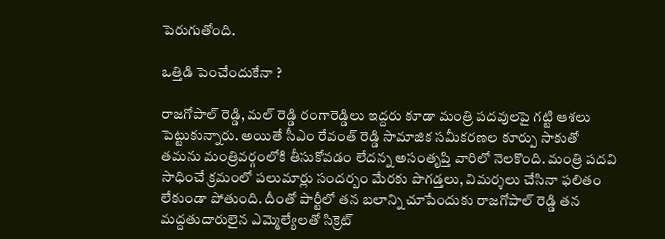పెరుగుతోంది.

ఒత్తిడి పెంచేందుకేనా ?

రాజగోపాల్ రెడ్డి, మల్ రెడ్డి రంగారెడ్డిలు ఇద్దరు కూడా మంత్రి పదవులపై గట్టి ఆశలు పెట్టుకున్నారు. అయితే సీఎం రేవంత్ రెడ్డి సామాజిక సమీకరణల కూర్పు సాకుతో తమను మంత్రివర్గంలోకి తీసుకోవడం లేదన్న అసంతృప్తి వారిలో నెలకొంది. మంత్రి పదవి సాధించే క్రమంలో పలుమార్లు సందర్బం మేరకు పొగడ్తలు, విమర్శలు చేసినా ఫలితం లేకుండా పోతుంది. దీంతో పార్టీలో తన బలాన్ని చూపేందుకు రాజగోపాల్ రెడ్డి తన మద్దతుదారులైన ఎమ్మెల్యేలతో సిక్రెట్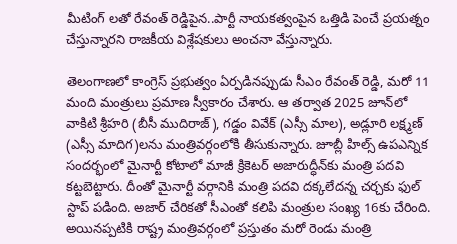మీటింగ్ లతో రేవంత్ రెడ్డిపైన..పార్టీ నాయకత్వంపైన ఒత్తిడి పెంచే ప్రయత్నం చేస్తున్నారని రాజకీయ విశ్లేషకులు అంచనా వేస్తున్నారు.

తెలంగాణలో కాంగ్రెస్ ప్రభుత్వం ఏర్పడినప్పుడు సీఎం రేవంత్‌ రెడ్డి, మరో 11 మంది మంత్రులు ప్రమాణ స్వీకారం చేశారు. ఆ తర్వాత 2025 జూన్‌లో వాకిటి శ్రీహరి (బీసీ ముదిరాజ్‌), గడ్డం వివేక్‌ (ఎస్సీ మాల), అడ్లూరి లక్ష్మణ్‌ (ఎస్సీ మాదిగ)లను మంత్రివర్గంలోకి తీసుకున్నారు. జూబ్లీ హిల్స్ ఉపఎన్నిక సందర్భంలో మైనార్టీ కోటాలో మాజీ క్రికెటర్ అజారుద్ధీన్‌కు మంత్రి పదవి కట్టబెట్టారు. దీంతో మైనార్టీ వర్గానికి మంత్రి పదవి దక్కలేదన్న చర్చకు ఫుల్ స్టాప్ పడింది. అజార్ చేరికతో సీఎంతో కలిపి మంత్రుల సంఖ్య 16కు చేరింది. అయినప్పటికి రాష్ట్ర మంత్రివర్గంలో ప్రస్తుతం మరో రెండు మంత్రి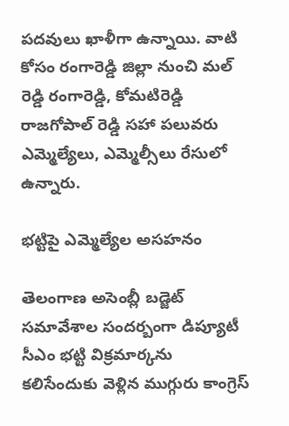పదవులు ఖాళీగా ఉన్నాయి. వాటి కోసం రంగారెడ్డి జిల్లా నుంచి మల్ రెడ్డి రంగారెడ్డి, కోమటిరెడ్డి రాజగోపాల్ రెడ్డి సహా పలువరు ఎమ్మెల్యేలు, ఎమ్మెల్సీలు రేసులో ఉన్నారు.

భట్టిపై ఎమ్మెల్యేల అసహనం

తెలంగాణ అసెంబ్లీ బడ్జెట్ సమావేశాల సందర్బంగా డిప్యూటీ సీఎం భట్టి విక్రమార్కను కలిసేందుకు వెళ్లిన ముగ్గురు కాంగ్రెస్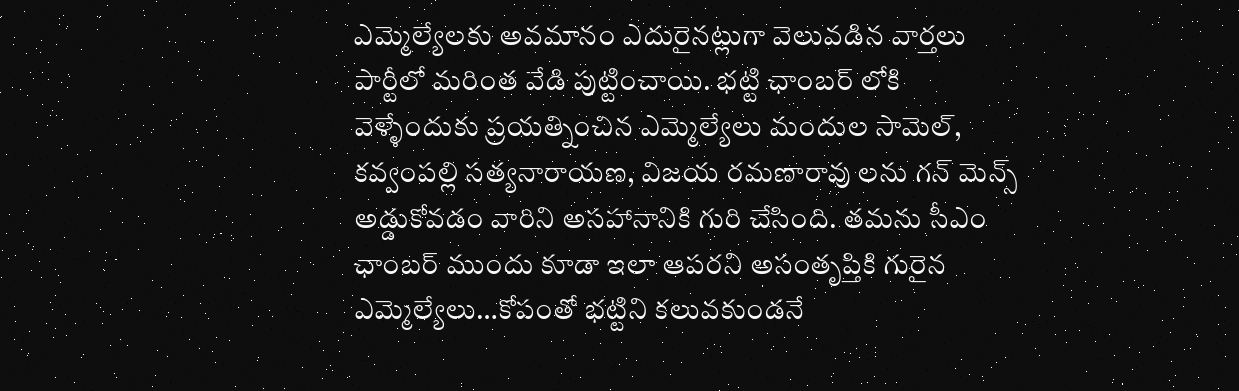ఎమ్మెల్యేలకు అవమానం ఎదురైనట్లుగా వెలువడిన వార్తలు పార్టీలో మరింత వేడి పుట్టించాయి. భట్టి ఛాంబర్ లోకి వెళ్ళేందుకు ప్రయత్నించిన ఎమ్మెల్యేలు మందుల సామెల్, కవ్వంపల్లి సత్యనారాయణ, విజయ రమణారావు లను గన్ మెన్స్ అడ్డుకోవడం వారిని అసహానానికి గురి చేసింది. తమను సీఎం ఛాంబర్ ముందు కూడా ఇలా ఆపరని అసంతృప్తికి గురైన ఎమ్మెల్యేలు…కోపంతో భట్టిని కలువకుండనే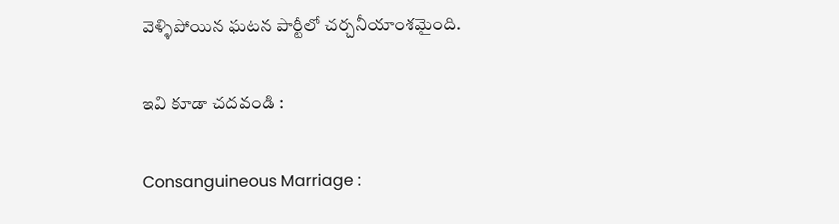వెళ్ళిపోయిన ఘటన పార్టీలో చర్చనీయాంశమైంది.

ఇవి కూడా చదవండి :

Consanguineous Marriage :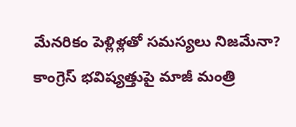మేనరికం పెళ్లిళ్లతో సమస్యలు నిజమేనా?
కాంగ్రెస్ భవిష్యత్తుపై మాజీ మంత్రి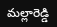మల్లారెడ్డి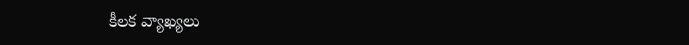కీలక వ్యాఖ్యలు